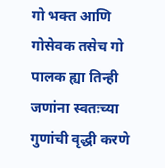गो भक्त आणि गोसेवक तसेच गो पालक ह्या तिन्ही जणांना स्वतःच्या गुणांची वृद्धी करणे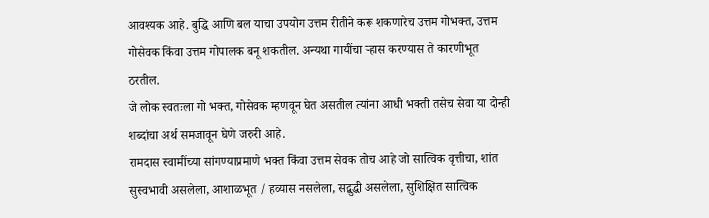आवश्यक आहे. बुद्धि आणि बल याचा उपयोग उत्तम रीतीने करू शकणारेच उत्तम गोभक्त, उत्तम गोसेवक किंवा उत्तम गोपालक बनू शकतील. अन्यथा गायींचा ऱ्हास करण्यास ते कारणीभूत ठरतील.
जे लोक स्वतःला गो भक्त, गोसेवक म्हणवून घेत असतील त्यांना आधी भक्ती तसेच सेवा या दोन्ही शब्दांचा अर्थ समजावून घेणे जरुरी आहे.
रामदास स्वामींच्या सांगण्याप्रमाणे भक्त किंवा उत्तम सेवक तोच आहे जो सात्विक वृत्तीचा, शांत सुस्वभावी असलेला, आशाळभूत / हव्यास नसलेला, सद्बुद्धी असलेला, सुशिक्षित सात्विक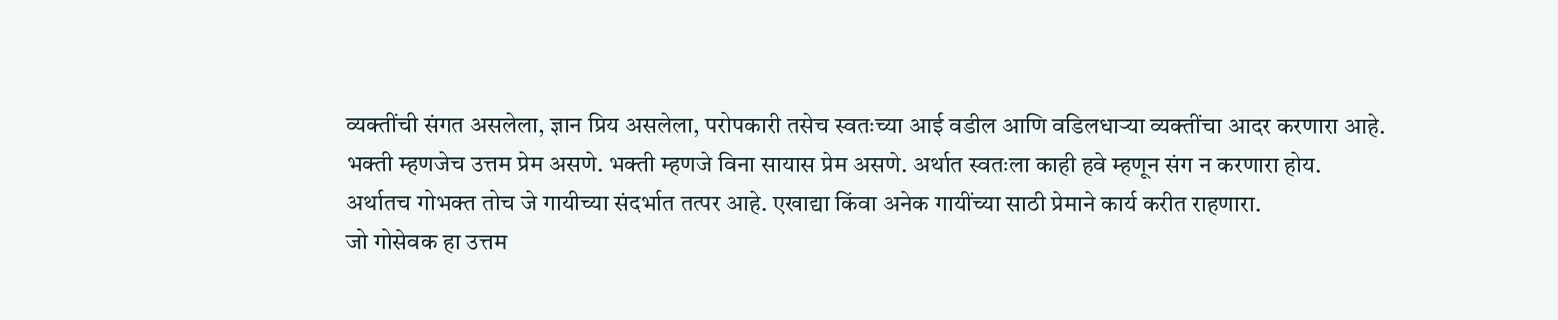व्यक्तींची संगत असलेला, ज्ञान प्रिय असलेला, परोपकारी तसेच स्वतःच्या आई वडील आणि वडिलधाऱ्या व्यक्तींचा आदर करणारा आहे.
भक्ती म्हणजेच उत्तम प्रेम असणे. भक्ती म्हणजे विना सायास प्रेम असणे. अर्थात स्वतःला काही हवे म्हणून संग न करणारा होय. अर्थातच गोभक्त तोच जे गायीच्या संदर्भात तत्पर आहे. एखाद्या किंवा अनेक गायींच्या साठी प्रेमाने कार्य करीत राहणारा.
जो गोसेवक हा उत्तम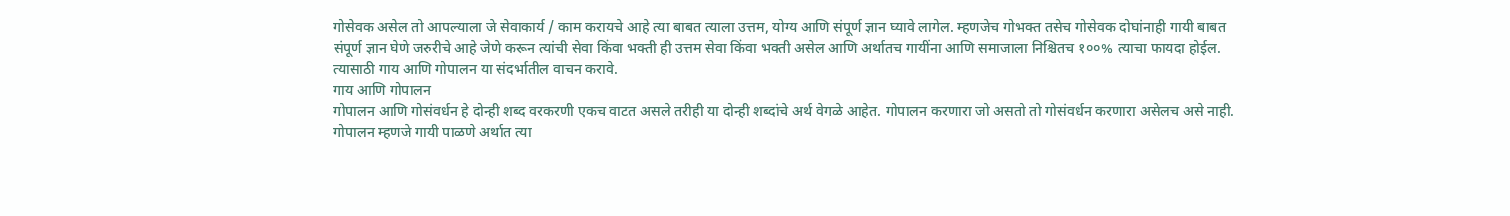गोसेवक असेल तो आपल्याला जे सेवाकार्य / काम करायचे आहे त्या बाबत त्याला उत्तम, योग्य आणि संपूर्ण ज्ञान घ्यावे लागेल. म्हणजेच गोभक्त तसेच गोसेवक दोघांनाही गायी बाबत संपूर्ण ज्ञान घेणे जरुरीचे आहे जेणे करून त्यांची सेवा किंवा भक्ती ही उत्तम सेवा किंवा भक्ती असेल आणि अर्थातच गायींना आणि समाजाला निश्चितच १००% त्याचा फायदा होईल. त्यासाठी गाय आणि गोपालन या संदर्भातील वाचन करावे.
गाय आणि गोपालन
गोपालन आणि गोसंवर्धन हे दोन्ही शब्द वरकरणी एकच वाटत असले तरीही या दोन्ही शब्दांचे अर्थ वेगळे आहेत. गोपालन करणारा जो असतो तो गोसंवर्धन करणारा असेलच असे नाही.
गोपालन म्हणजे गायी पाळणे अर्थात त्या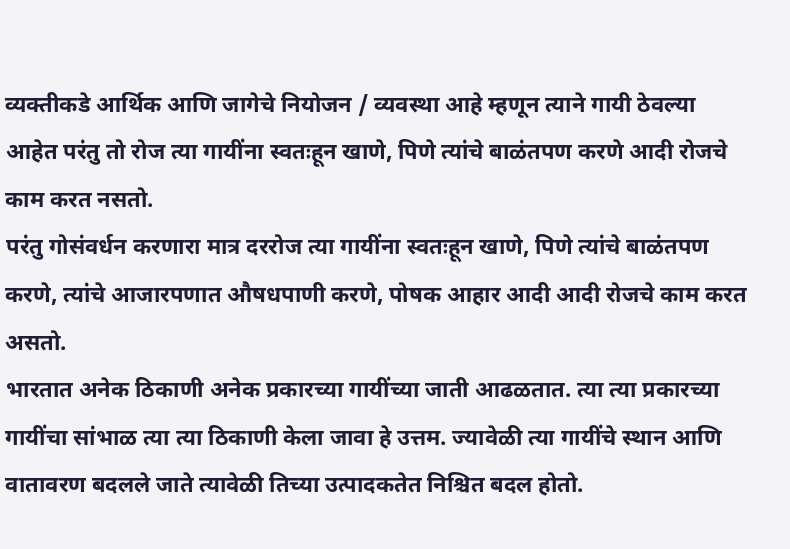व्यक्तीकडे आर्थिक आणि जागेचे नियोजन / व्यवस्था आहे म्हणून त्याने गायी ठेवल्या आहेत परंतु तो रोज त्या गायींना स्वतःहून खाणे, पिणे त्यांचे बाळंतपण करणे आदी रोजचे काम करत नसतो.
परंतु गोसंवर्धन करणारा मात्र दररोज त्या गायींना स्वतःहून खाणे, पिणे त्यांचे बाळंतपण करणे, त्यांचे आजारपणात औषधपाणी करणे, पोषक आहार आदी आदी रोजचे काम करत असतो.
भारतात अनेक ठिकाणी अनेक प्रकारच्या गायींच्या जाती आढळतात. त्या त्या प्रकारच्या गायींचा सांभाळ त्या त्या ठिकाणी केला जावा हे उत्तम. ज्यावेळी त्या गायींचे स्थान आणि वातावरण बदलले जाते त्यावेळी तिच्या उत्पादकतेत निश्चित बदल होतो.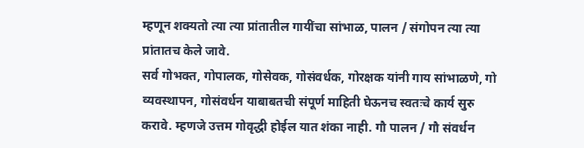म्हणून शक्यतो त्या त्या प्रांतातील गायींचा सांभाळ, पालन / संगोपन त्या त्या प्रांतातच केले जावे.
सर्व गोभक्त, गोपालक, गोसेवक, गोसंवर्धक, गोरक्षक यांनी गाय सांभाळणे, गो व्यवस्थापन, गोसंवर्धन याबाबतची संपूर्ण माहिती घेऊनच स्वतःचे कार्य सुरु करावे. म्हणजे उत्तम गोवृद्धी होईल यात शंका नाही. गौ पालन / गौ संवर्धन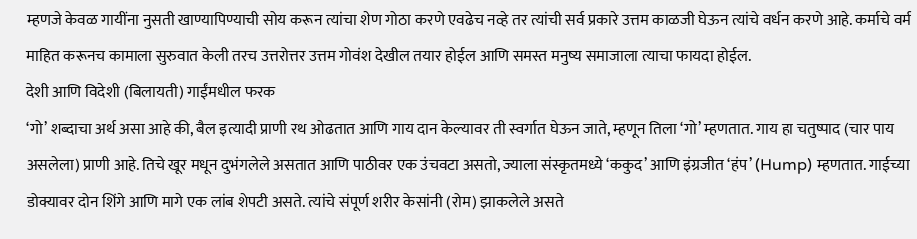म्हणजे केवळ गायींना नुसती खाण्यापिण्याची सोय करून त्यांचा शेण गोठा करणे एवढेच नव्हे तर त्यांची सर्व प्रकारे उत्तम काळजी घेऊन त्यांचे वर्धन करणे आहे. कर्माचे वर्म माहित करूनच कामाला सुरुवात केली तरच उत्तरोत्तर उत्तम गोवंश देखील तयार होईल आणि समस्त मनुष्य समाजाला त्याचा फायदा होईल.
देशी आणि विदेशी (बिलायती) गाईंमधील फरक
‘गो’ शब्दाचा अर्थ असा आहे की, बैल इत्यादी प्राणी रथ ओढतात आणि गाय दान केल्यावर ती स्वर्गात घेऊन जाते, म्हणून तिला ‘गो’ म्हणतात. गाय हा चतुष्पाद (चार पाय असलेला) प्राणी आहे. तिचे खूर मधून दुभंगलेले असतात आणि पाठीवर एक उंचवटा असतो, ज्याला संस्कृतमध्ये ‘ककुद’ आणि इंग्रजीत ‘हंप’ (Hump) म्हणतात. गाईच्या डोक्यावर दोन शिंगे आणि मागे एक लांब शेपटी असते. त्यांचे संपूर्ण शरीर केसांनी (रोम) झाकलेले असते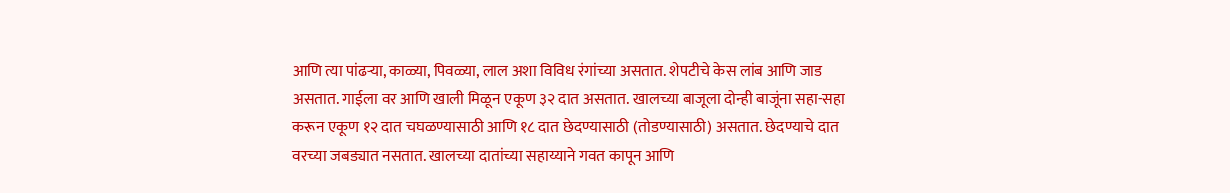आणि त्या पांढऱ्या, काळ्या, पिवळ्या, लाल अशा विविध रंगांच्या असतात. शेपटीचे केस लांब आणि जाड असतात. गाईला वर आणि खाली मिळून एकूण ३२ दात असतात. खालच्या बाजूला दोन्ही बाजूंना सहा-सहा करून एकूण १२ दात चघळण्यासाठी आणि १८ दात छेदण्यासाठी (तोडण्यासाठी) असतात. छेदण्याचे दात वरच्या जबड्यात नसतात. खालच्या दातांच्या सहाय्याने गवत कापून आणि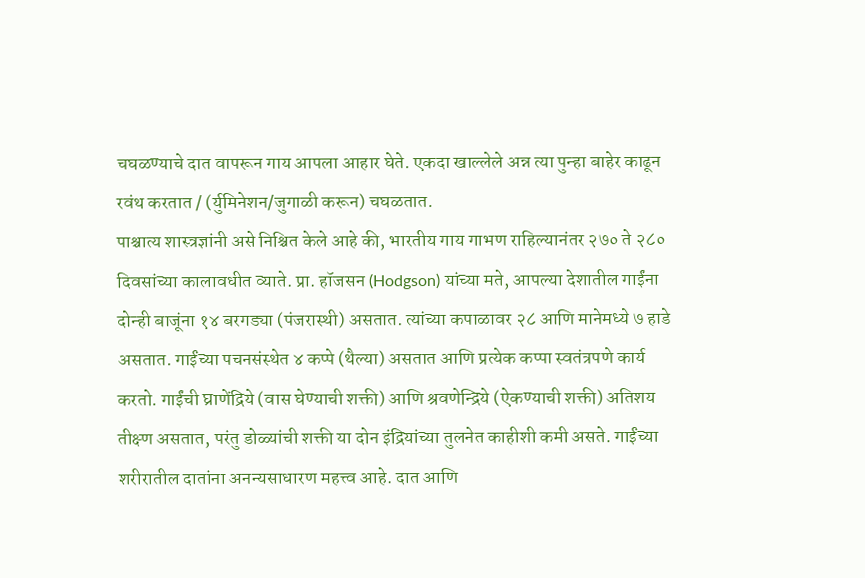चघळण्याचे दात वापरून गाय आपला आहार घेते. एकदा खाल्लेले अन्न त्या पुन्हा बाहेर काढून रवंथ करतात / (र्युमिनेशन/जुगाळी करून) चघळतात.
पाश्चात्य शास्त्रज्ञांनी असे निश्चित केले आहे की, भारतीय गाय गाभण राहिल्यानंतर २७० ते २८० दिवसांच्या कालावधीत व्याते. प्रा. हॉजसन (Hodgson) यांच्या मते, आपल्या देशातील गाईंना दोन्ही बाजूंना १४ बरगड्या (पंजरास्थी) असतात. त्यांच्या कपाळावर २८ आणि मानेमध्ये ७ हाडे असतात. गाईंच्या पचनसंस्थेत ४ कप्पे (थैल्या) असतात आणि प्रत्येक कप्पा स्वतंत्रपणे कार्य करतो. गाईंची घ्राणेंद्रिये (वास घेण्याची शक्ती) आणि श्रवणेन्द्रिये (ऐकण्याची शक्ती) अतिशय तीक्ष्ण असतात, परंतु डोळ्यांची शक्ती या दोन इंद्रियांच्या तुलनेत काहीशी कमी असते. गाईंच्या शरीरातील दातांना अनन्यसाधारण महत्त्व आहे. दात आणि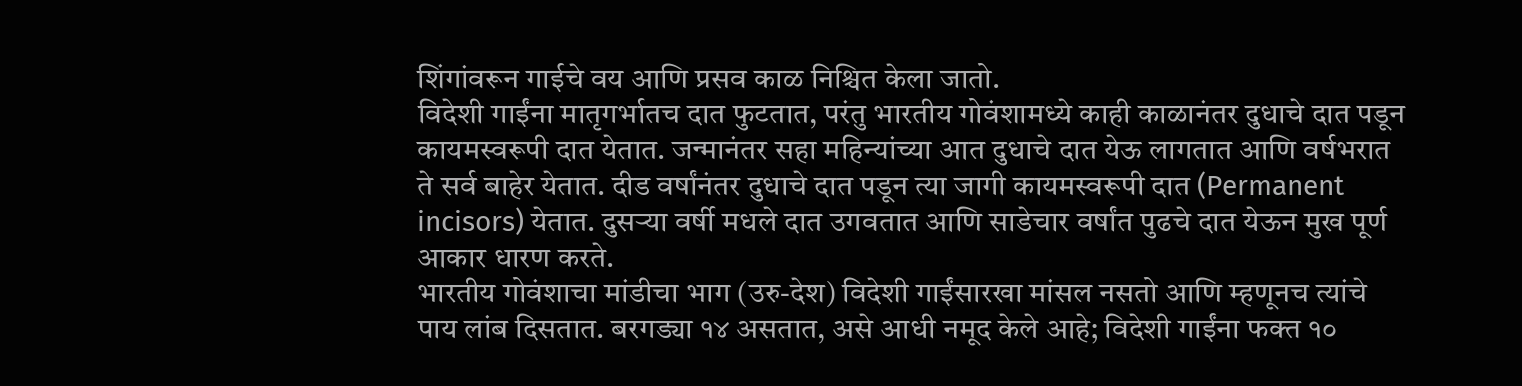शिंगांवरून गाईचे वय आणि प्रसव काळ निश्चित केला जातो.
विदेशी गाईंना मातृगर्भातच दात फुटतात, परंतु भारतीय गोवंशामध्ये काही काळानंतर दुधाचे दात पडून कायमस्वरूपी दात येतात. जन्मानंतर सहा महिन्यांच्या आत दुधाचे दात येऊ लागतात आणि वर्षभरात ते सर्व बाहेर येतात. दीड वर्षांनंतर दुधाचे दात पडून त्या जागी कायमस्वरूपी दात (Permanent incisors) येतात. दुसऱ्या वर्षी मधले दात उगवतात आणि साडेचार वर्षांत पुढचे दात येऊन मुख पूर्ण आकार धारण करते.
भारतीय गोवंशाचा मांडीचा भाग (उरु-देश) विदेशी गाईंसारखा मांसल नसतो आणि म्हणूनच त्यांचे पाय लांब दिसतात. बरगड्या १४ असतात, असे आधी नमूद केले आहे; विदेशी गाईंना फक्त १०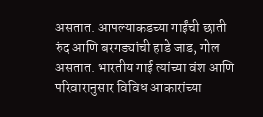असतात. आपल्याकडच्या गाईंची छाती रुंद आणि बरगड्यांची हाडे जाड, गोल असतात. भारतीय गाई त्यांच्या वंश आणि परिवारानुसार विविध आकारांच्या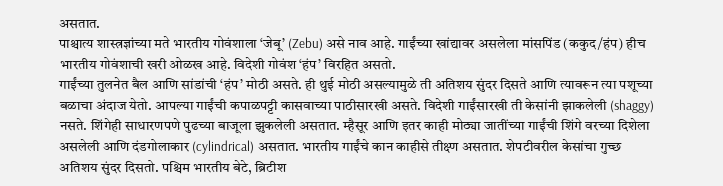असतात.
पाश्चात्य शास्त्रज्ञांच्या मते भारतीय गोवंशाला ‘जेबू’ (Zebu) असे नाव आहे. गाईंच्या खांद्यावर असलेला मांसपिंड (ककुद/हंप) हीच भारतीय गोवंशाची खरी ओळख आहे. विदेशी गोवंश ‘हंप’ विरहित असतो.
गाईंच्या तुलनेत बैल आणि सांडांची ‘हंप’ मोठी असते. ही थुई मोठी असल्यामुळे ती अतिशय सुंदर दिसते आणि त्यावरून त्या पशूच्या बळाचा अंदाज येतो. आपल्या गाईंची कपाळपट्टी कासवाच्या पाठीसारखी असते. विदेशी गाईंसारखी ती केसांनी झाकलेली (shaggy) नसते. शिंगेही साधारणपणे पुढच्या बाजूला झुकलेली असतात. म्हैसूर आणि इतर काही मोठ्या जातींच्या गाईंची शिंगे वरच्या दिशेला असलेली आणि दंडगोलाकार (cylindrical) असतात. भारतीय गाईंचे कान काहीसे तीक्ष्ण असतात. शेपटीवरील केसांचा गुच्छ अतिशय सुंदर दिसतो. पश्चिम भारतीय बेटे, ब्रिटीश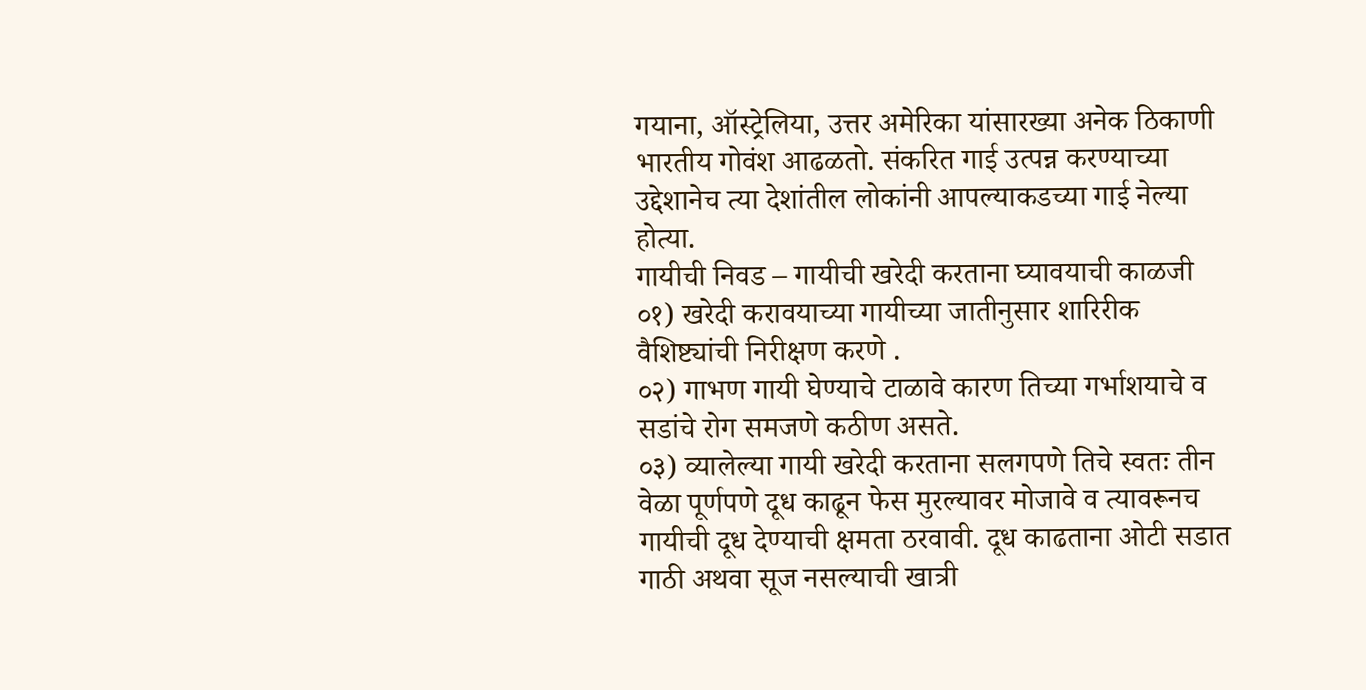गयाना, ऑस्ट्रेलिया, उत्तर अमेरिका यांसारख्या अनेक ठिकाणी भारतीय गोवंश आढळतो. संकरित गाई उत्पन्न करण्याच्या उद्देशानेच त्या देशांतील लोकांनी आपल्याकडच्या गाई नेल्या होत्या.
गायीची निवड – गायीची खरेदी करताना घ्यावयाची काळजी
०१) खरेदी करावयाच्या गायीच्या जातीनुसार शारिरीक वैशिष्ट्यांची निरीक्षण करणे .
०२) गाभण गायी घेण्याचे टाळावे कारण तिच्या गर्भाशयाचे व सडांचे रोग समजणे कठीण असते.
०३) व्यालेल्या गायी खरेदी करताना सलगपणे तिचे स्वतः तीन वेळा पूर्णपणे दूध काढून फेस मुरल्यावर मोजावे व त्यावरूनच गायीची दूध देण्याची क्षमता ठरवावी. दूध काढताना ओटी सडात गाठी अथवा सूज नसल्याची खात्री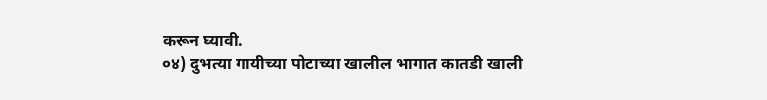करून घ्यावी.
०४) दुभत्या गायीच्या पोटाच्या खालील भागात कातडी खाली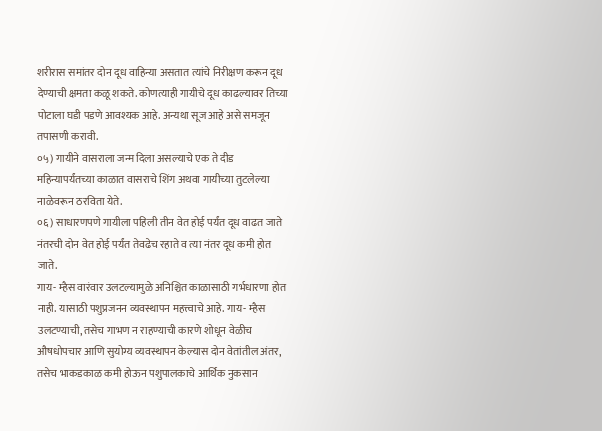शरीरास समांतर दोन दूध वाहिन्या असतात त्यांचे निरीक्षण करून दूध देण्याची क्षमता कळू शकते. कोणत्याही गायीचे दूध काढल्यावर तिच्या पोटाला घडी पडणे आवश्यक आहे. अन्यथा सूज आहे असे समजून तपासणी करावी.
०५) गायीने वासराला जन्म दिला असल्याचे एक ते दीड महिन्यापर्यंतच्या काळात वासराचे शिंग अथवा गायीच्या तुटलेल्या नाळेवरून ठरविता येते.
०६) साधारणपणे गायीला पहिली तीन वेत होई पर्यंत दूध वाढत जाते नंतरची दोन वेत होई पर्यंत तेवढेच रहाते व त्या नंतर दूध कमी होत जाते.
गाय- म्हैस वारंवार उलटल्यामुळे अनिश्चित काळासाठी गर्भधारणा होत नाही. यासाठी पशुप्रजनन व्यवस्थापन महत्त्वाचे आहे. गाय- म्हैस उलटण्याची, तसेच गाभण न राहण्याची कारणे शोधून वेळीच औषधोपचार आणि सुयोग्य व्यवस्थापन केल्यास दोन वेतांतील अंतर, तसेच भाकडकाळ कमी होऊन पशुपालकाचे आर्थिक नुकसान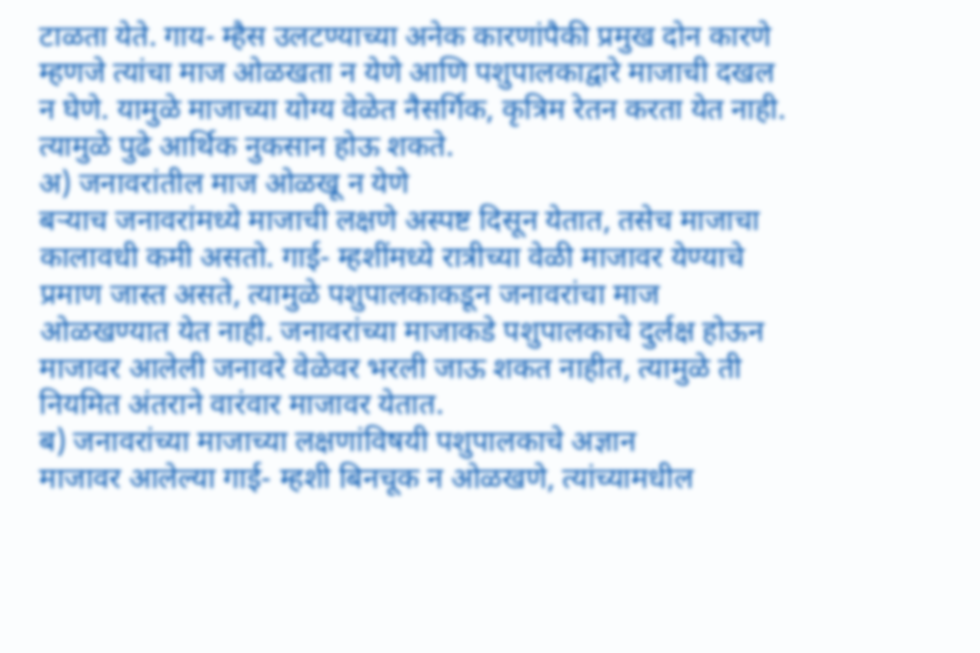टाळता येते. गाय- म्हैस उलटण्याच्या अनेक कारणांपैकी प्रमुख दोन कारणे म्हणजे त्यांचा माज ओळखता न येणे आणि पशुपालकाद्वारे माजाची दखल न घेणे. यामुळे माजाच्या योग्य वेळेत नैसर्गिक, कृत्रिम रेतन करता येत नाही. त्यामुळे पुढे आर्थिक नुकसान होऊ शकते.
अ) जनावरांतील माज ओळखू न येणे
बऱ्याच जनावरांमध्ये माजाची लक्षणे अस्पष्ट दिसून येतात, तसेच माजाचा कालावधी कमी असतो. गाई- म्हशींमध्ये रात्रीच्या वेळी माजावर येण्याचे प्रमाण जास्त असते, त्यामुळे पशुपालकाकडून जनावरांचा माज ओळखण्यात येत नाही. जनावरांच्या माजाकडे पशुपालकाचे दुर्लक्ष होऊन माजावर आलेली जनावरे वेळेवर भरली जाऊ शकत नाहीत, त्यामुळे ती नियमित अंतराने वारंवार माजावर येतात.
ब) जनावरांच्या माजाच्या लक्षणांविषयी पशुपालकाचे अज्ञान
माजावर आलेल्या गाई- म्हशी बिनचूक न ओळखणे, त्यांच्यामधील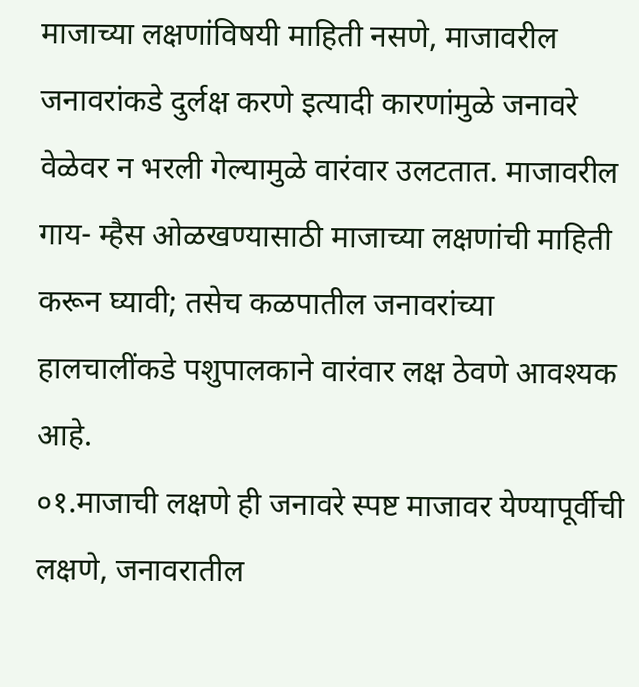माजाच्या लक्षणांविषयी माहिती नसणे, माजावरील जनावरांकडे दुर्लक्ष करणे इत्यादी कारणांमुळे जनावरे वेळेवर न भरली गेल्यामुळे वारंवार उलटतात. माजावरील गाय- म्हैस ओळखण्यासाठी माजाच्या लक्षणांची माहिती करून घ्यावी; तसेच कळपातील जनावरांच्या हालचालींकडे पशुपालकाने वारंवार लक्ष ठेवणे आवश्यक आहे.
०१.माजाची लक्षणे ही जनावरे स्पष्ट माजावर येण्यापूर्वीची लक्षणे, जनावरातील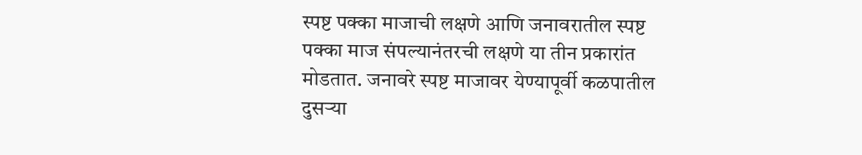स्पष्ट पक्का माजाची लक्षणे आणि जनावरातील स्पष्ट पक्का माज संपल्यानंतरची लक्षणे या तीन प्रकारांत मोडतात. जनावरे स्पष्ट माजावर येण्यापूर्वी कळपातील दुसऱ्या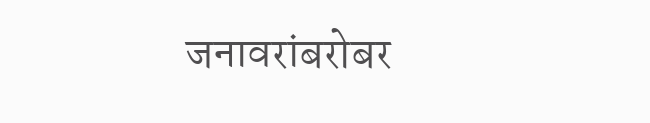जनावरांबरोबर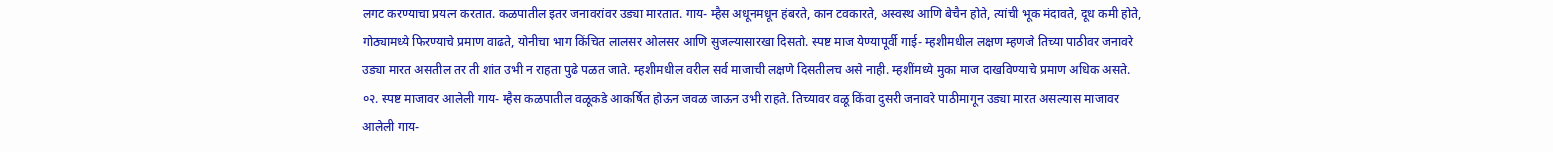लगट करण्याचा प्रयत्न करतात. कळपातील इतर जनावरांवर उड्या मारतात. गाय- म्हैस अधूनमधून हंबरते, कान टवकारते, अस्वस्थ आणि बेचैन होते, त्यांची भूक मंदावते, दूध कमी होते, गोठ्यामध्ये फिरण्याचे प्रमाण वाढते, योनीचा भाग किंचित लालसर ओलसर आणि सुजल्यासारखा दिसतो. स्पष्ट माज येण्यापूर्वी गाई- म्हशीमधील लक्षण म्हणजे तिच्या पाठीवर जनावरे उड्या मारत असतील तर ती शांत उभी न राहता पुढे पळत जाते. म्हशीमधील वरील सर्व माजाची लक्षणे दिसतीलच असे नाही. म्हशींमध्ये मुका माज दाखविण्याचे प्रमाण अधिक असते.
०२. स्पष्ट माजावर आलेली गाय- म्हैस कळपातील वळूकडे आकर्षित होऊन जवळ जाऊन उभी राहते. तिच्यावर वळू किंवा दुसरी जनावरे पाठीमागून उड्या मारत असल्यास माजावर आलेली गाय-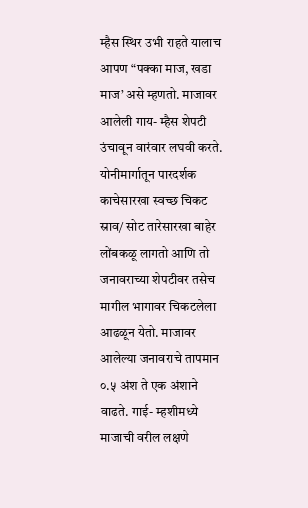म्हैस स्थिर उभी राहते यालाच आपण “पक्का माज, खडा माज’ असे म्हणतो. माजावर आलेली गाय- म्हैस शेपटी उंचावून वारंवार लघवी करते. योनीमार्गातून पारदर्शक काचेसारखा स्वच्छ चिकट स्राव/ सोट तारेसारखा बाहेर लोंबकळू लागतो आणि तो जनावराच्या शेपटीवर तसेच मागील भागावर चिकटलेला आढळून येतो. माजावर आलेल्या जनावराचे तापमान ०.५ अंश ते एक अंशाने वाढते. गाई- म्हशीमध्ये माजाची वरील लक्षणे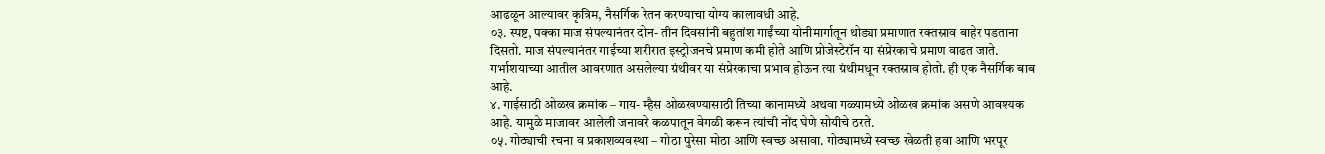आढळून आल्यावर कृत्रिम, नैसर्गिक रेतन करण्याचा योग्य कालावधी आहे.
०३. स्पष्ट, पक्का माज संपल्यानंतर दोन- तीन दिवसांनी बहुतांश गाईंच्या योनीमार्गातून थोड्या प्रमाणात रक्तस्राव बाहेर पडताना दिसतो. माज संपल्यानंतर गाईच्या शरीरात इस्ट्रोजनचे प्रमाण कमी होते आणि प्रोजेस्टेरॉन या संप्रेरकाचे प्रमाण वाढत जाते. गर्भाशयाच्या आतील आवरणात असलेल्या ग्रंथीवर या संप्रेरकाचा प्रभाव होऊन त्या ग्रंथीमधून रक्तस्राव होतो. ही एक नैसर्गिक बाब आहे.
४. गाईसाठी ओळख क्रमांक – गाय- म्हैस ओळखण्यासाठी तिच्या कानामध्ये अथवा गळ्यामध्ये ओळख क्रमांक असणे आवश्यक आहे. यामुळे माजावर आलेली जनावरे कळपातून वेगळी करून त्यांची नोंद घेणे सोयीचे ठरते.
०५. गोठ्याची रचना व प्रकाशव्यवस्था – गोठा पुरेसा मोठा आणि स्वच्छ असावा. गोठ्यामध्ये स्वच्छ खेळती हवा आणि भरपूर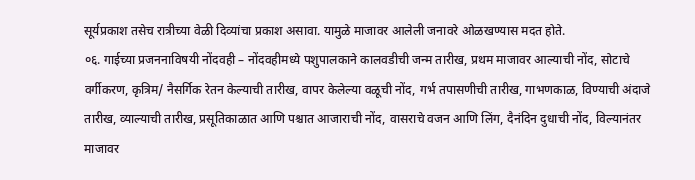सूर्यप्रकाश तसेच रात्रीच्या वेळी दिव्यांचा प्रकाश असावा. यामुळे माजावर आलेली जनावरे ओळखण्यास मदत होते.
०६. गाईच्या प्रजननाविषयी नोंदवही – नोंदवहीमध्ये पशुपालकाने कालवडीची जन्म तारीख, प्रथम माजावर आल्याची नोंद, सोटाचे वर्गीकरण, कृत्रिम/ नैसर्गिक रेतन केल्याची तारीख, वापर केलेल्या वळूची नोंद, गर्भ तपासणीची तारीख, गाभणकाळ, विण्याची अंदाजे तारीख, व्याल्याची तारीख, प्रसूतिकाळात आणि पश्चात आजाराची नोंद, वासराचे वजन आणि लिंग, दैनंदिन दुधाची नोंद, विल्यानंतर माजावर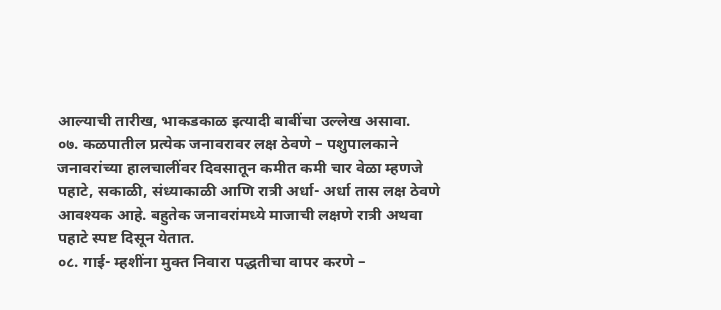आल्याची तारीख, भाकडकाळ इत्यादी बाबींचा उल्लेख असावा.
०७. कळपातील प्रत्येक जनावरावर लक्ष ठेवणे – पशुपालकाने जनावरांच्या हालचालींवर दिवसातून कमीत कमी चार वेळा म्हणजे पहाटे, सकाळी, संध्याकाळी आणि रात्री अर्धा- अर्धा तास लक्ष ठेवणे आवश्यक आहे. बहुतेक जनावरांमध्ये माजाची लक्षणे रात्री अथवा पहाटे स्पष्ट दिसून येतात.
०८. गाई- म्हशींना मुक्त निवारा पद्धतीचा वापर करणे –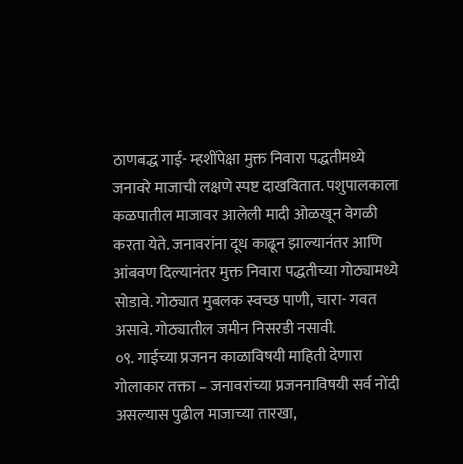ठाणबद्ध गाई- म्हशींपेक्षा मुक्त निवारा पद्धतीमध्ये जनावरे माजाची लक्षणे स्पष्ट दाखवितात. पशुपालकाला कळपातील माजावर आलेली मादी ओळखून वेगळी करता येते. जनावरांना दूध काढून झाल्यानंतर आणि आंबवण दिल्यानंतर मुक्त निवारा पद्धतीच्या गोठ्यामध्ये सोडावे. गोठ्यात मुबलक स्वच्छ पाणी, चारा- गवत असावे. गोठ्यातील जमीन निसरडी नसावी.
०९. गाईच्या प्रजनन काळाविषयी माहिती देणारा गोलाकार तक्ता – जनावरांच्या प्रजननाविषयी सर्व नोंदी असल्यास पुढील माजाच्या तारखा,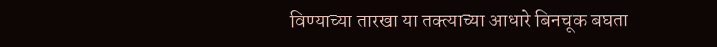विण्याच्या तारखा या तक्त्याच्या आधारे बिनचूक बघता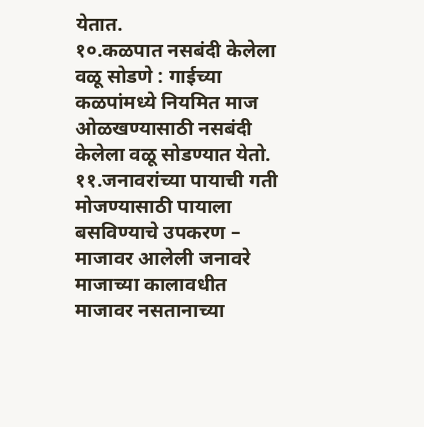येतात.
१०.कळपात नसबंदी केलेला वळू सोडणे : गाईच्या कळपांमध्ये नियमित माज ओळखण्यासाठी नसबंदी केलेला वळू सोडण्यात येतो.
११.जनावरांच्या पायाची गती मोजण्यासाठी पायाला बसविण्याचे उपकरण – माजावर आलेली जनावरे माजाच्या कालावधीत माजावर नसतानाच्या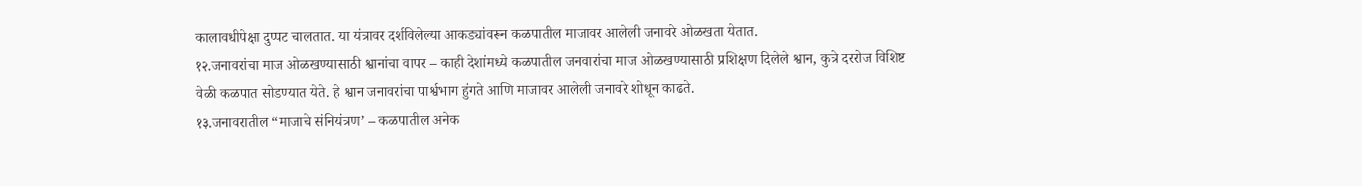कालावधीपेक्षा दुप्पट चालतात. या यंत्रावर दर्शविलेल्या आकड्यांवरून कळपातील माजावर आलेली जनावरे ओळखता येतात.
१२.जनावरांचा माज ओळखण्यासाठी श्वानांचा वापर – काही देशांमध्ये कळपातील जनवारांचा माज ओळखण्यासाठी प्रशिक्षण दिलेले श्वान, कुत्रे दररोज विशिष्ट वेळी कळपात सोडण्यात येते. हे श्वान जनावरांचा पार्श्वभाग हुंगते आणि माजावर आलेली जनावरे शोधून काढते.
१३.जनावरातील “माजाचे संनियंत्रण’ – कळपातील अनेक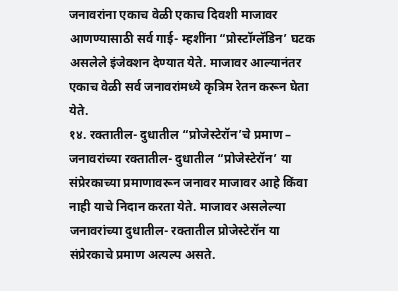जनावरांना एकाच वेळी एकाच दिवशी माजावर आणण्यासाठी सर्व गाई- म्हशींना “प्रोस्टॉग्लॅडिन’ घटक असलेले इंजेक्शन देण्यात येते. माजावर आल्यानंतर एकाच वेळी सर्व जनावरांमध्ये कृत्रिम रेतन करून घेता येते.
१४. रक्तातील- दुधातील “प्रोजेस्टेरॉन’चे प्रमाण – जनावरांच्या रक्तातील- दुधातील “प्रोजेस्टेरॉन’ या संप्रेरकाच्या प्रमाणावरून जनावर माजावर आहे किंवा नाही याचे निदान करता येते. माजावर असलेल्या जनावरांच्या दुधातील- रक्तातील प्रोजेस्टेरॉन या संप्रेरकाचे प्रमाण अत्यल्प असते.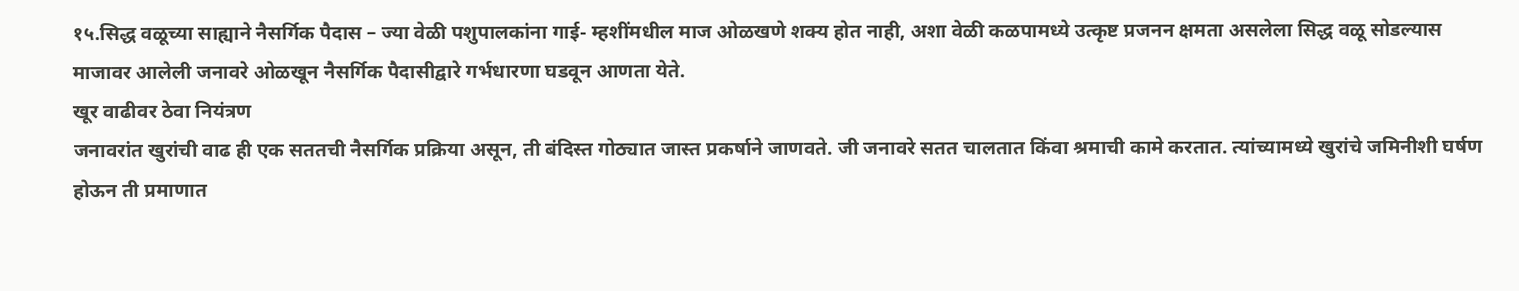१५.सिद्ध वळूच्या साह्याने नैसर्गिक पैदास – ज्या वेळी पशुपालकांना गाई- म्हशींमधील माज ओळखणे शक्य होत नाही, अशा वेळी कळपामध्ये उत्कृष्ट प्रजनन क्षमता असलेला सिद्ध वळू सोडल्यास माजावर आलेली जनावरे ओळखून नैसर्गिक पैदासीद्वारे गर्भधारणा घडवून आणता येते.
खूर वाढीवर ठेवा नियंत्रण
जनावरांत खुरांची वाढ ही एक सततची नैसर्गिक प्रक्रिया असून, ती बंदिस्त गोठ्यात जास्त प्रकर्षाने जाणवते. जी जनावरे सतत चालतात किंवा श्रमाची कामे करतात. त्यांच्यामध्ये खुरांचे जमिनीशी घर्षण होऊन ती प्रमाणात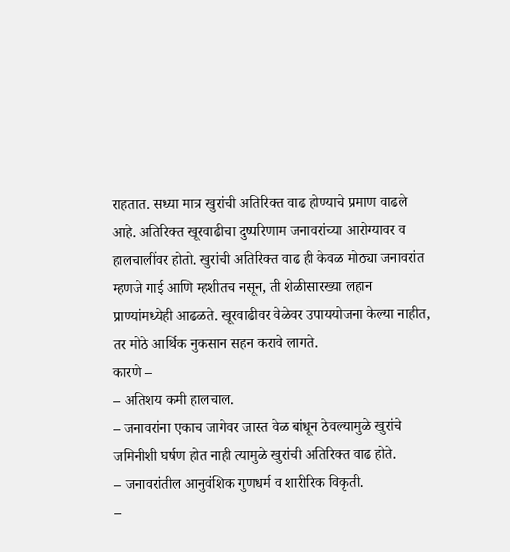राहतात. सध्या मात्र खुरांची अतिरिक्त वाढ होण्याचे प्रमाण वाढले आहे. अतिरिक्त खूरवाढीचा दुष्परिणाम जनावरांच्या आरोग्यावर व हालचालींवर होतो. खुरांची अतिरिक्त वाढ ही केवळ मोठ्या जनावरांत म्हणजे गाई आणि म्हशीतच नसून, ती शेळीसारख्या लहान प्राण्यांमध्येही आढळते. खूरवाढीवर वेळेवर उपाययोजना केल्या नाहीत, तर मोठे आर्थिक नुकसान सहन करावे लागते.
कारणे –
– अतिशय कमी हालचाल.
– जनावरांना एकाच जागेवर जास्त वेळ बांधून ठेवल्यामुळे खुरांचे जमिनीशी घर्षण होत नाही त्यामुळे खुरांची अतिरिक्त वाढ होते.
– जनावरांतील आनुवंशिक गुणधर्म व शारीरिक विकृती.
–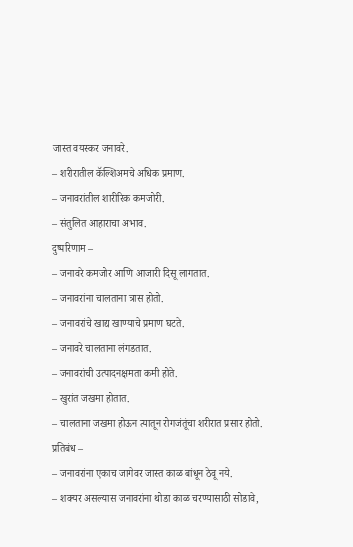जास्त वयस्कर जनावरे.
– शरीरातील कॅल्शिअमचे अधिक प्रमाण.
– जनावरांतील शारीरिक कमजोरी.
– संतुलित आहाराचा अभाव.
दुष्परिणाम –
– जनावरे कमजोर आणि आजारी दिसू लागतात.
– जनावरांना चालताना त्रास होतो.
– जनावरांचे खाद्य खाण्याचे प्रमाण घटते.
– जनावरे चालताना लंगडतात.
– जनावरांची उत्पादनक्षमता कमी होते.
– खुरांत जखमा होतात.
– चालताना जखमा होऊन त्यातून रोगजंतूंचा शरीरात प्रसार होतो.
प्रतिबंध –
– जनावरांना एकाच जागेवर जास्त काळ बांधून ठेवू नये.
– शक्यर असल्यास जनावरांना थोडा काळ चरण्यासाठी सोडावे,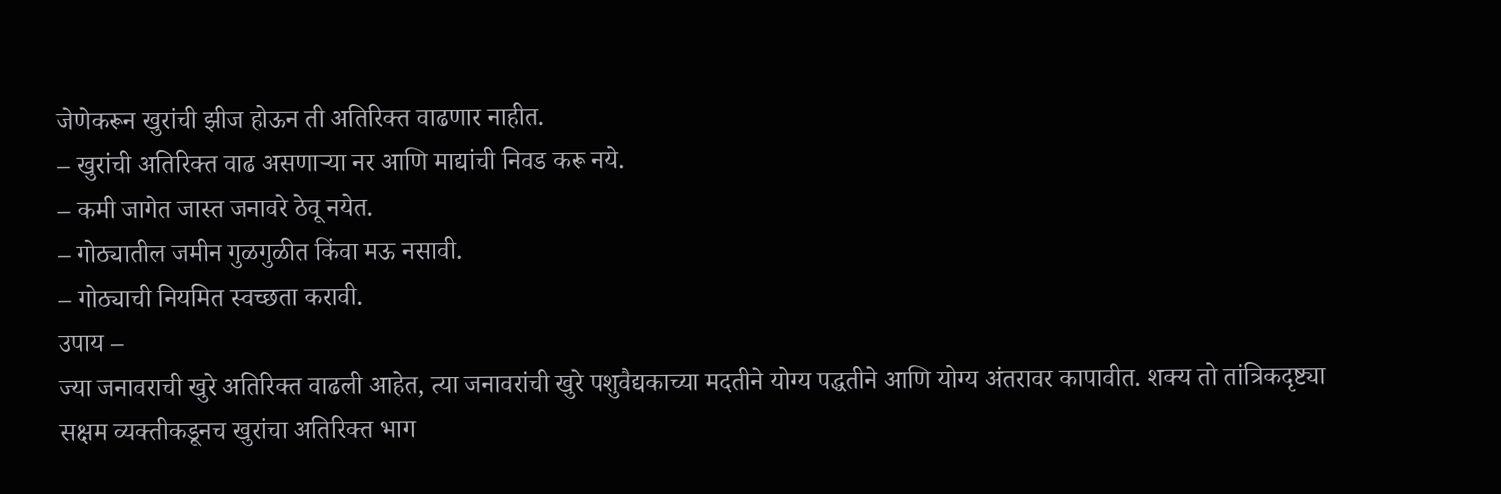जेणेकरून खुरांची झीज होऊन ती अतिरिक्त वाढणार नाहीत.
– खुरांची अतिरिक्त वाढ असणाऱ्या नर आणि माद्यांची निवड करू नये.
– कमी जागेत जास्त जनावरे ठेवू नयेत.
– गोठ्यातील जमीन गुळगुळीत किंवा मऊ नसावी.
– गोठ्याची नियमित स्वच्छता करावी.
उपाय –
ज्या जनावराची खुरे अतिरिक्त वाढली आहेत, त्या जनावरांची खुरे पशुवैद्यकाच्या मदतीने योग्य पद्धतीने आणि योग्य अंतरावर कापावीत. शक्य तो तांत्रिकदृष्ट्या सक्षम व्यक्तीकडूनच खुरांचा अतिरिक्त भाग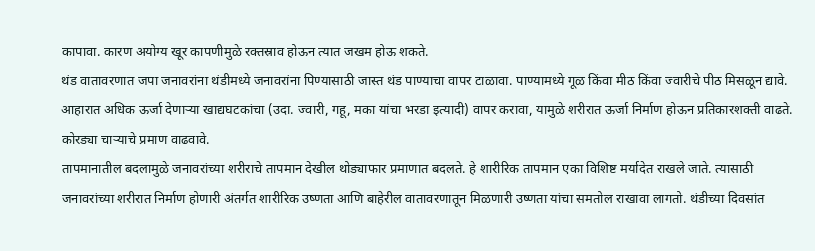कापावा. कारण अयोग्य खूर कापणीमुळे रक्तस्राव होऊन त्यात जखम होऊ शकते.
थंड वातावरणात जपा जनावरांना थंडीमध्ये जनावरांना पिण्यासाठी जास्त थंड पाण्याचा वापर टाळावा. पाण्यामध्ये गूळ किंवा मीठ किंवा ज्वारीचे पीठ मिसळून द्यावे. आहारात अधिक ऊर्जा देणाऱ्या खाद्यघटकांचा (उदा. ज्वारी, गहू, मका यांचा भरडा इत्यादी) वापर करावा, यामुळे शरीरात ऊर्जा निर्माण होऊन प्रतिकारशक्ती वाढते. कोरड्या चाऱ्याचे प्रमाण वाढवावे.
तापमानातील बदलामुळे जनावरांच्या शरीराचे तापमान देखील थोड्याफार प्रमाणात बदलते. हे शारीरिक तापमान एका विशिष्ट मर्यादेत राखले जाते. त्यासाठी जनावरांच्या शरीरात निर्माण होणारी अंतर्गत शारीरिक उष्णता आणि बाहेरील वातावरणातून मिळणारी उष्णता यांचा समतोल राखावा लागतो. थंडीच्या दिवसांत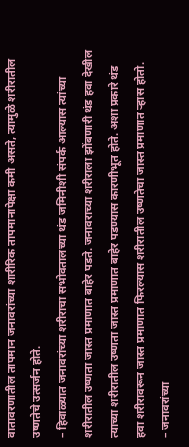वातावरणातील तापमान जनावरांच्या शारीरिक तापमानापेक्षा कमी असते, त्यामुळे शरीरातील उष्णतेचे उत्सर्जन होते.
– हिवाळ्यात जनावरांच्या शरीराचा सभोवतालच्या थंड जमिनीशी संपर्क आल्यास त्यांच्या शरीरातील उष्णता जास्त प्रमाणात बाहेर पडते. जनावराच्या शरीराला झोंबणारी थंड हवा देखील त्याच्या शरीरातील उष्णता जास्त प्रमाणात बाहेर पडण्यास कारणीभूत होते. अशा प्रकारे थंड हवा शरीरावरून जास्त प्रमाणात फिरल्यास शरीरातील उष्णतेचा जास्त प्रमाणात ऱ्हास होतो.
– जनावरांच्या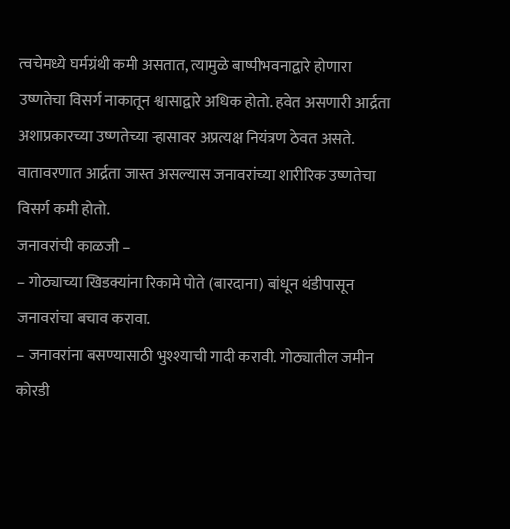त्वचेमध्ये घर्मग्रंथी कमी असतात, त्यामुळे बाष्पीभवनाद्वारे होणारा उष्णतेचा विसर्ग नाकातून श्वासाद्वारे अधिक होतो. हवेत असणारी आर्द्रता अशाप्रकारच्या उष्णतेच्या ऱ्हासावर अप्रत्यक्ष नियंत्रण ठेवत असते. वातावरणात आर्द्रता जास्त असल्यास जनावरांच्या शारीरिक उष्णतेचा विसर्ग कमी होतो.
जनावरांची काळजी –
– गोठ्याच्या खिडक्यांना रिकामे पोते (बारदाना) बांधून थंडीपासून जनावरांचा बचाव करावा.
– जनावरांना बसण्यासाठी भुश्श्याची गादी करावी. गोठ्यातील जमीन कोरडी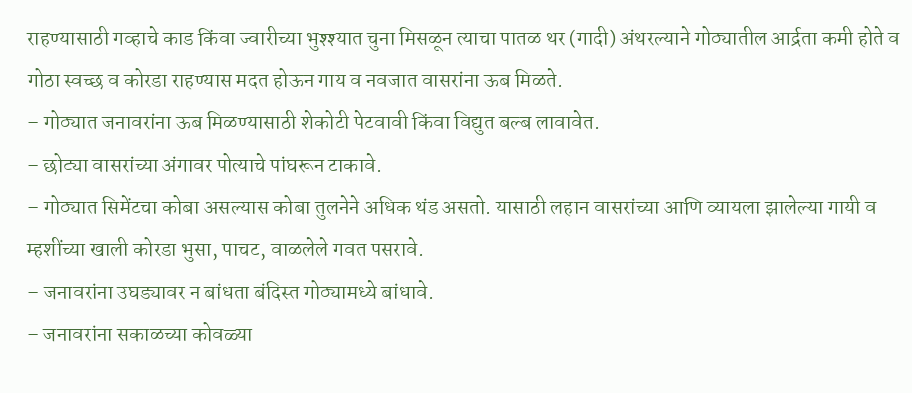राहण्यासाठी गव्हाचे काड किंवा ज्वारीच्या भुश्श्यात चुना मिसळून त्याचा पातळ थर (गादी) अंथरल्याने गोठ्यातील आर्द्रता कमी होते व गोठा स्वच्छ व कोरडा राहण्यास मदत होऊन गाय व नवजात वासरांना ऊब मिळते.
– गोठ्यात जनावरांना ऊब मिळण्यासाठी शेकोटी पेटवावी किंवा विद्युत बल्ब लावावेत.
– छोट्या वासरांच्या अंगावर पोत्याचे पांघरून टाकावे.
– गोठ्यात सिमेंटचा कोबा असल्यास कोबा तुलनेने अधिक थंड असतो. यासाठी लहान वासरांच्या आणि व्यायला झालेल्या गायी व म्हशींच्या खाली कोरडा भुसा, पाचट, वाळलेले गवत पसरावे.
– जनावरांना उघड्यावर न बांधता बंदिस्त गोठ्यामध्ये बांधावे.
– जनावरांना सकाळच्या कोवळ्या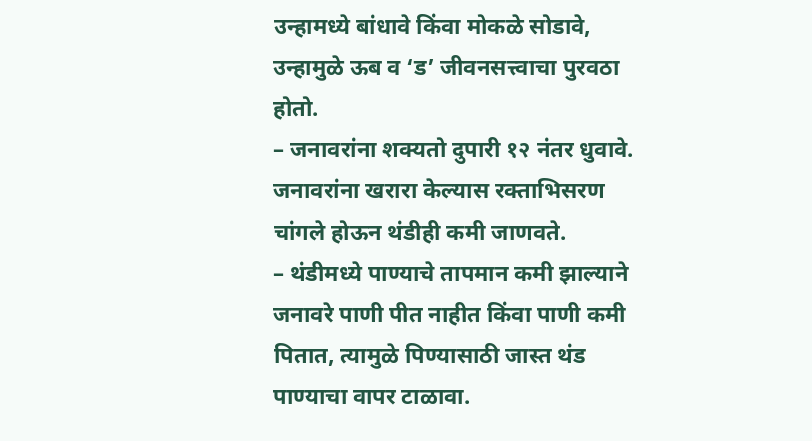उन्हामध्ये बांधावे किंवा मोकळे सोडावे, उन्हामुळे ऊब व ‘ड’ जीवनसत्त्वाचा पुरवठा होतो.
– जनावरांना शक्यतो दुपारी १२ नंतर धुवावे. जनावरांना खरारा केल्यास रक्ताभिसरण चांगले होऊन थंडीही कमी जाणवते.
– थंडीमध्ये पाण्याचे तापमान कमी झाल्याने जनावरे पाणी पीत नाहीत किंवा पाणी कमी पितात, त्यामुळे पिण्यासाठी जास्त थंड पाण्याचा वापर टाळावा.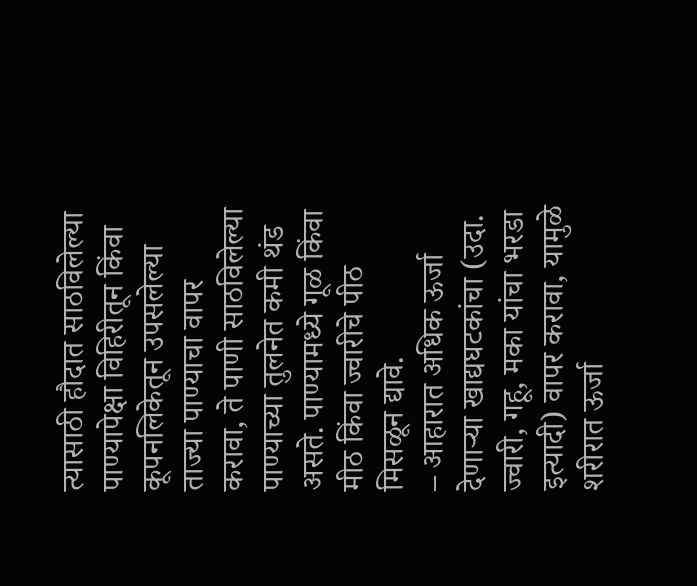त्यासाठी हौदात साठविलेल्या पाण्यापेक्षा विहिरीतून किंवा कूपनलिकेतून उपसलेल्या ताज्या पाण्याचा वापर करावा, ते पाणी साठविलेल्या पाण्याच्या तुलनेत कमी थंड असते. पाण्यामध्ये गूळ किंवा मीठ किंवा ज्वारीचे पीठ मिसळून द्यावे.
– आहारात अधिक ऊर्जा देणाऱ्या खाद्यघटकांचा (उदा. ज्वारी, गहू, मका यांचा भरडा इत्यादी) वापर करावा, यामुळे शरीरात ऊर्जा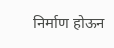निर्माण होऊन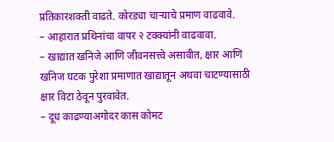प्रतिकारशक्ती वाढते. कोरड्या चाऱ्याचे प्रमाण वाढवावे.
– आहारात प्रथिनांचा वापर २ टक्क्यांनी वाढवावा.
– खाद्यात खनिजे आणि जीवनसत्त्वे असावीत, क्षार आणि खनिज घटक पुरेशा प्रमाणात खाद्यातून अथवा चाटण्यासाठी क्षार विटा ठेवून पुरवावेत.
– दूध काढण्याअगोदर कास कोमट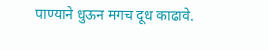पाण्याने धुऊन मगच दूध काढावे.